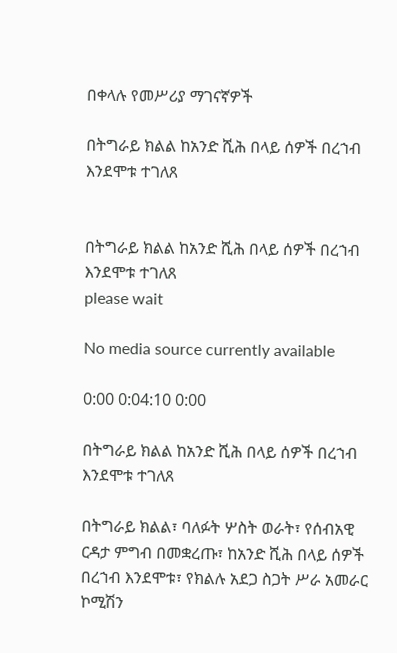በቀላሉ የመሥሪያ ማገናኛዎች

በትግራይ ክልል ከአንድ ሺሕ በላይ ሰዎች በረኀብ እንደሞቱ ተገለጸ


በትግራይ ክልል ከአንድ ሺሕ በላይ ሰዎች በረኀብ እንደሞቱ ተገለጸ
please wait

No media source currently available

0:00 0:04:10 0:00

በትግራይ ክልል ከአንድ ሺሕ በላይ ሰዎች በረኀብ እንደሞቱ ተገለጸ

በትግራይ ክልል፣ ባለፉት ሦስት ወራት፣ የሰብአዊ ርዳታ ምግብ በመቋረጡ፣ ከአንድ ሺሕ በላይ ሰዎች በረኀብ እንደሞቱ፣ የክልሉ አደጋ ስጋት ሥራ አመራር ኮሚሽን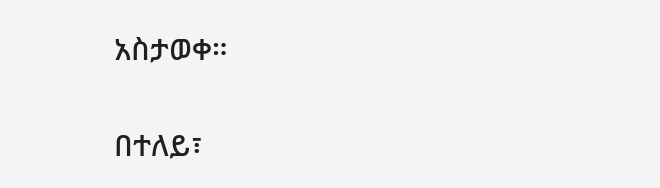አስታወቀ።

በተለይ፣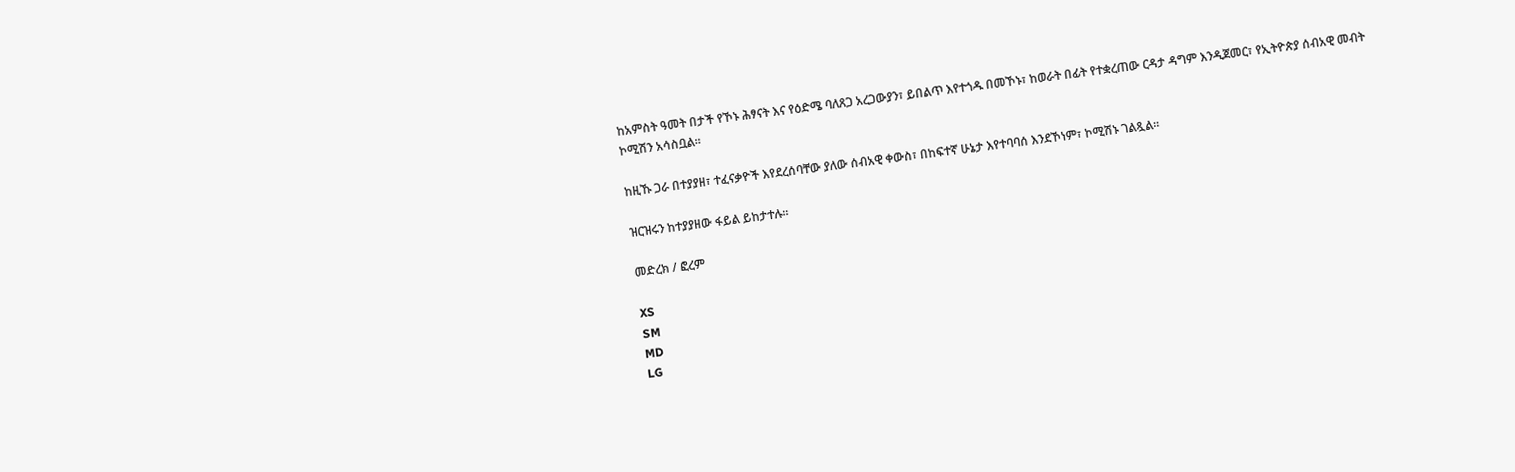ከአምስት ዓመት በታች የኾኑ ሕፃናት እና የዕድሜ ባለጸጋ አረጋውያን፣ ይበልጥ እየተጎዱ በመኾኑ፣ ከወራት በፊት የተቋረጠው ርዳታ ዳግም እንዲጀመር፣ የኢትዮጵያ ሰብአዊ መብት ኮሚሽን አሳስቧል፡፡

ከዚኹ ጋራ በተያያዘ፣ ተፈናቃዮች እየደረሰባቸው ያለው ሰብአዊ ቀውስ፣ በከፍተኛ ሁኔታ እየተባባሰ እንደኾነም፣ ኮሚሽኑ ገልጿል፡፡

ዝርዝሩን ከተያያዘው ፋይል ይከታተሉ።

መድረክ / ፎረም

XS
SM
MD
LG